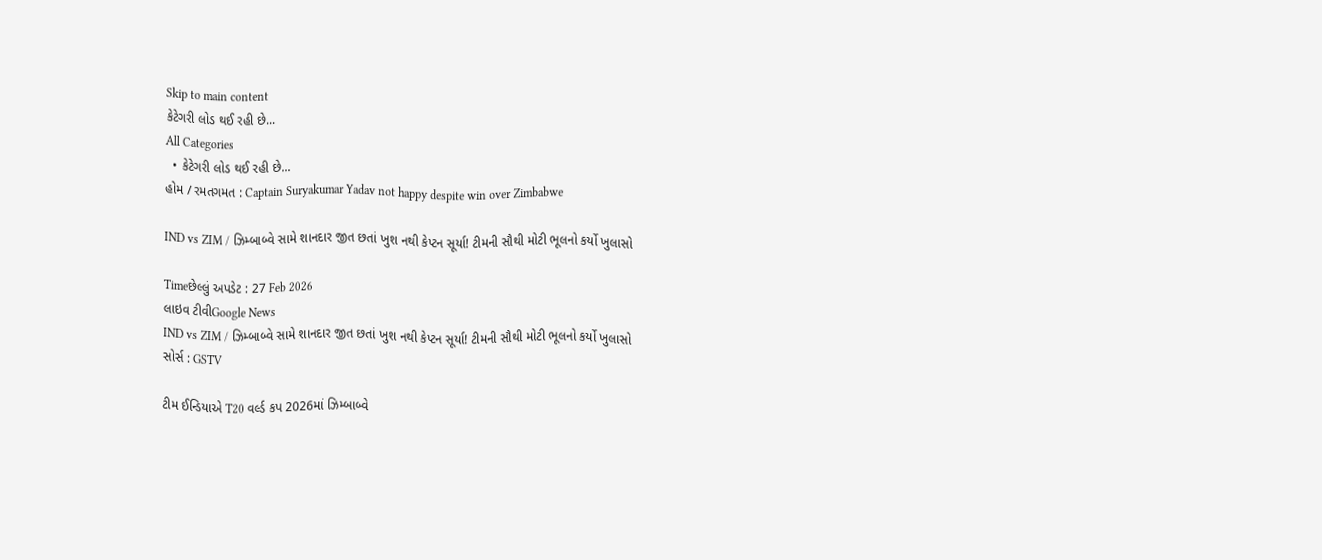Skip to main content
કેટેગરી લોડ થઈ રહી છે...
All Categories
  • કેટેગરી લોડ થઈ રહી છે...
હોમ / રમતગમત : Captain Suryakumar Yadav not happy despite win over Zimbabwe

IND vs ZIM / ઝિમ્બાબ્વે સામે શાનદાર જીત છતાં ખુશ નથી કેપ્ટન સૂર્યા! ટીમની સૌથી મોટી ભૂલનો કર્યો ખુલાસો

Timeછેલ્લું અપડેટ : 27 Feb 2026
લાઇવ ટીવીGoogle News
IND vs ZIM / ઝિમ્બાબ્વે સામે શાનદાર જીત છતાં ખુશ નથી કેપ્ટન સૂર્યા! ટીમની સૌથી મોટી ભૂલનો કર્યો ખુલાસો
સોર્સ : GSTV

ટીમ ઈન્ડિયાએ T20 વર્લ્ડ કપ 2026માં ઝિમ્બાબ્વે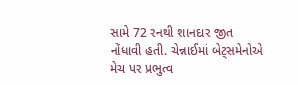સામે 72 રનથી શાનદાર જીત નોંધાવી હતી. ચેન્નાઈમાં બેટ્સમેનોએ મેચ પર પ્રભુત્વ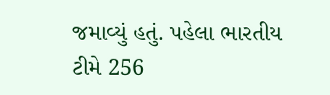જમાવ્યું હતું. પહેલા ભારતીય ટીમે 256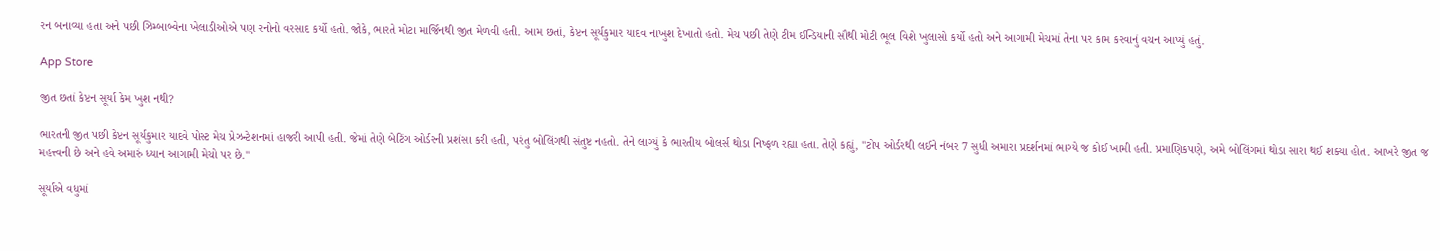રન બનાવ્યા હતા અને પછી ઝિમ્બાબ્વેના ખેલાડીઓએ પણ રનોનો વરસાદ કર્યો હતો. જોકે, ભારતે મોટા માર્જિનથી જીત મેળવી હતી. આમ છતાં, કેપ્ટન સૂર્યકુમાર યાદવ નાખુશ દેખાતો હતો. મેચ પછી તેણે ટીમ ઈન્ડિયાની સૌથી મોટી ભૂલ વિશે ખુલાસો કર્યો હતો અને આગામી મેચમાં તેના પર કામ કરવાનું વચન આપ્યું હતું.

App Store

જીત છતાં કેપ્ટન સૂર્યા કેમ ખુશ નથી?

ભારતની જીત પછી કેપ્ટન સૂર્યકુમાર યાદવે પોસ્ટ મેચ પ્રેઝન્ટેશનમાં હાજરી આપી હતી. જેમાં તેણે બેટિંગ ઓર્ડરની પ્રશંસા કરી હતી, પરંતુ બોલિંગથી સંતુષ્ટ નહતો. તેને લાગ્યું કે ભારતીય બોલર્સ થોડા નિષ્ફળ રહ્યા હતા. તેણે કહ્યું, "ટોપ ઓર્ડરથી લઈને નંબર 7 સુધી અમારા પ્રદર્શનમાં ભાગ્યે જ કોઈ ખામી હતી. પ્રમાણિકપણે, અમે બોલિંગમાં થોડા સારા થઈ શક્યા હોત. આખરે જીત જ મહત્ત્વની છે અને હવે અમારું ધ્યાન આગામી મેચો પર છે."

સૂર્યાએ વધુમાં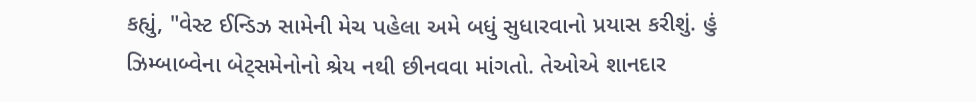કહ્યું, "વેસ્ટ ઈન્ડિઝ સામેની મેચ પહેલા અમે બધું સુધારવાનો પ્રયાસ કરીશું. હું ઝિમ્બાબ્વેના બેટ્સમેનોનો શ્રેય નથી છીનવવા માંગતો. તેઓએ શાનદાર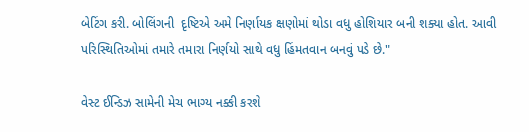બેટિંગ કરી. બોલિંગની  દૃષ્ટિએ અમે નિર્ણાયક ક્ષણોમાં થોડા વધુ હોશિયાર બની શક્યા હોત. આવી પરિસ્થિતિઓમાં તમારે તમારા નિર્ણયો સાથે વધુ હિંમતવાન બનવું પડે છે."

વેસ્ટ ઈન્ડિઝ સામેની મેચ ભાગ્ય નક્કી કરશે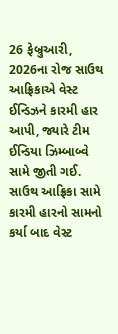26 ફેબ્રુઆરી, 2026ના રોજ સાઉથ આફ્રિકાએ વેસ્ટ ઈન્ડિઝને કારમી હાર આપી, જ્યારે ટીમ ઈન્ડિયા ઝિમ્બાબ્વે સામે જીતી ગઈ. સાઉથ આફ્રિકા સામે કારમી હારનો સામનો કર્યા બાદ વેસ્ટ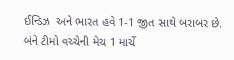ઈન્ડિઝ  અને ભારત હવે 1-1 જીત સાથે બરાબર છે. બંને ટીમો વચ્ચેની મેચ 1 માર્ચે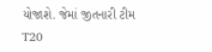યોજાશે. જેમાં જીતનારી ટીમ T20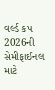વર્લ્ડ કપ 2026ની સેમીફાઈનલ માટે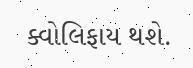ક્વોલિફાય થશે.